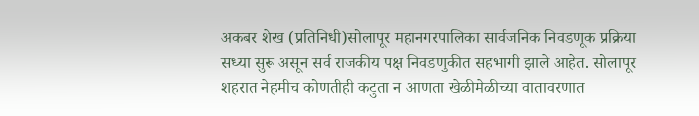अकबर शेख (प्रतिनिधी)सोलापूर महानगरपालिका सार्वजनिक निवडणूक प्रक्रिया सध्या सुरू असून सर्व राजकीय पक्ष निवडणुकीत सहभागी झाले आहेत. सोलापूर शहरात नेहमीच कोणतीही कटुता न आणता खेळीमेळीच्या वातावरणात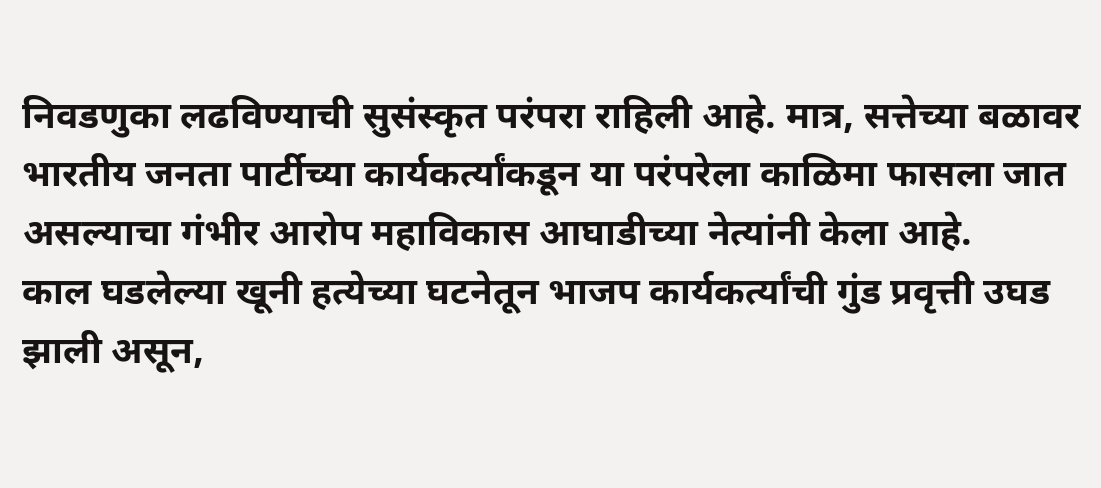निवडणुका लढविण्याची सुसंस्कृत परंपरा राहिली आहे. मात्र, सत्तेच्या बळावर भारतीय जनता पार्टीच्या कार्यकर्त्यांकडून या परंपरेला काळिमा फासला जात असल्याचा गंभीर आरोप महाविकास आघाडीच्या नेत्यांनी केला आहे.
काल घडलेल्या खूनी हत्येच्या घटनेतून भाजप कार्यकर्त्यांची गुंड प्रवृत्ती उघड झाली असून,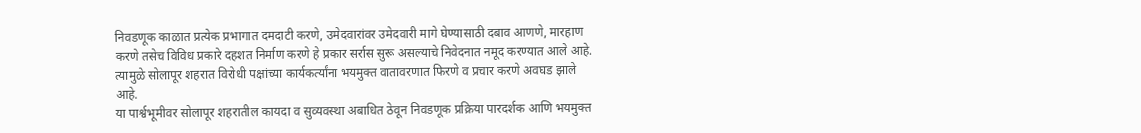निवडणूक काळात प्रत्येक प्रभागात दमदाटी करणे, उमेदवारांवर उमेदवारी मागे घेण्यासाठी दबाव आणणे, मारहाण करणे तसेच विविध प्रकारे दहशत निर्माण करणे हे प्रकार सर्रास सुरू असल्याचे निवेदनात नमूद करण्यात आले आहे. त्यामुळे सोलापूर शहरात विरोधी पक्षांच्या कार्यकर्त्यांना भयमुक्त वातावरणात फिरणे व प्रचार करणे अवघड झाले आहे.
या पार्श्वभूमीवर सोलापूर शहरातील कायदा व सुव्यवस्था अबाधित ठेवून निवडणूक प्रक्रिया पारदर्शक आणि भयमुक्त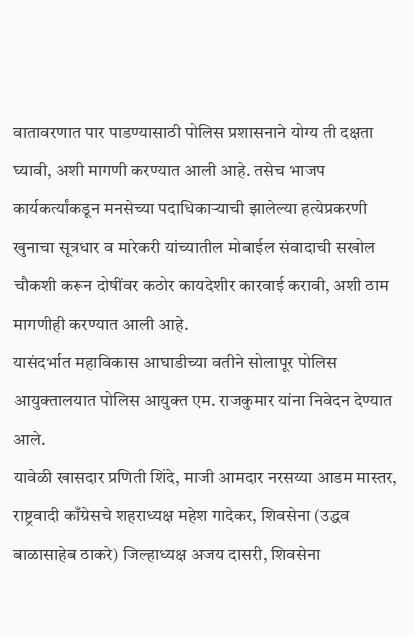वातावरणात पार पाडण्यासाठी पोलिस प्रशासनाने योग्य ती दक्षता घ्यावी, अशी मागणी करण्यात आली आहे. तसेच भाजप कार्यकर्त्यांकडून मनसेच्या पदाधिकाऱ्याची झालेल्या हत्येप्रकरणी खुनाचा सूत्रधार व मारेकरी यांच्यातील मोबाईल संवादाची सखोल चौकशी करून दोषींवर कठोर कायदेशीर कारवाई करावी, अशी ठाम मागणीही करण्यात आली आहे.
यासंदर्भात महाविकास आघाडीच्या वतीने सोलापूर पोलिस आयुक्तालयात पोलिस आयुक्त एम. राजकुमार यांना निवेदन देण्यात आले.
यावेळी खासदार प्रणिती शिंदे, माजी आमदार नरसय्या आडम मास्तर, राष्ट्रवादी काँग्रेसचे शहराध्यक्ष महेश गादेकर, शिवसेना (उद्धव बाळासाहेब ठाकरे) जिल्हाध्यक्ष अजय दासरी, शिवसेना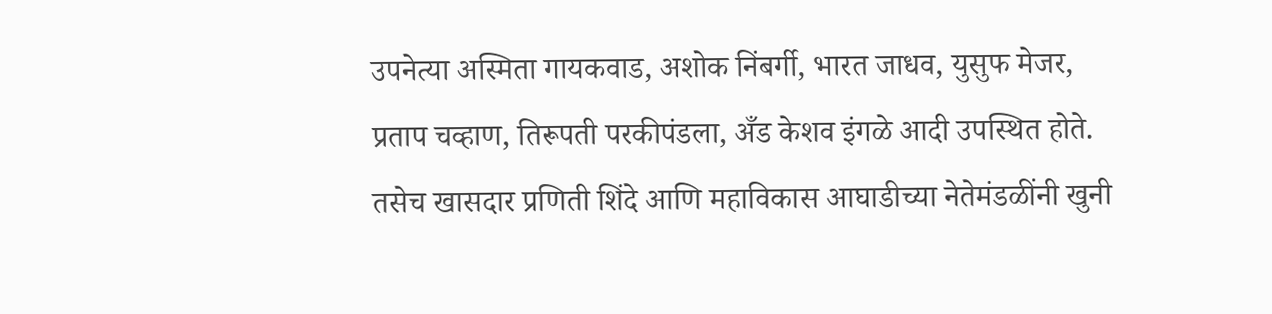उपनेत्या अस्मिता गायकवाड, अशोक निंबर्गी, भारत जाधव, युसुफ मेजर, प्रताप चव्हाण, तिरूपती परकीपंडला, अँड केशव इंगळे आदी उपस्थित होते.
तसेच खासदार प्रणिती शिंदे आणि महाविकास आघाडीच्या नेतेमंडळींनी खुनी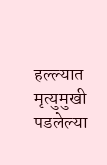हल्ल्यात मृत्युमुखी पडलेल्या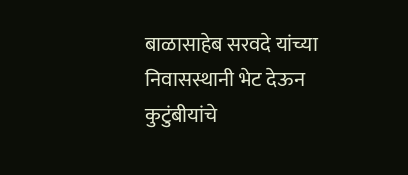बाळासाहेब सरवदे यांच्या निवासस्थानी भेट देऊन कुटुंबीयांचे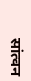सांत्वन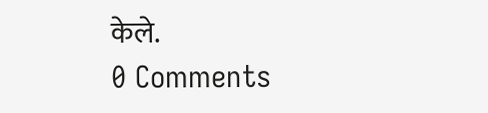केले.
0 Comments